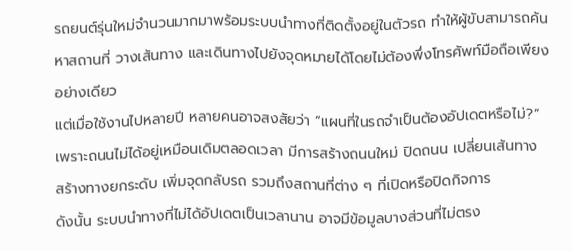รถยนต์รุ่นใหม่จำนวนมากมาพร้อมระบบนำทางที่ติดตั้งอยู่ในตัวรถ ทำให้ผู้ขับสามารถค้นหาสถานที่ วางเส้นทาง และเดินทางไปยังจุดหมายได้โดยไม่ต้องพึ่งโทรศัพท์มือถือเพียงอย่างเดียว
แต่เมื่อใช้งานไปหลายปี หลายคนอาจสงสัยว่า “แผนที่ในรถจำเป็นต้องอัปเดตหรือไม่?”
เพราะถนนไม่ได้อยู่เหมือนเดิมตลอดเวลา มีการสร้างถนนใหม่ ปิดถนน เปลี่ยนเส้นทาง สร้างทางยกระดับ เพิ่มจุดกลับรถ รวมถึงสถานที่ต่าง ๆ ที่เปิดหรือปิดกิจการ
ดังนั้น ระบบนำทางที่ไม่ได้อัปเดตเป็นเวลานาน อาจมีข้อมูลบางส่วนที่ไม่ตรง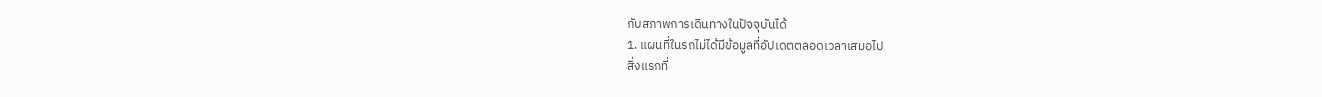กับสภาพการเดินทางในปัจจุบันได้
1. แผนที่ในรถไม่ได้มีข้อมูลที่อัปเดตตลอดเวลาเสมอไป
สิ่งแรกที่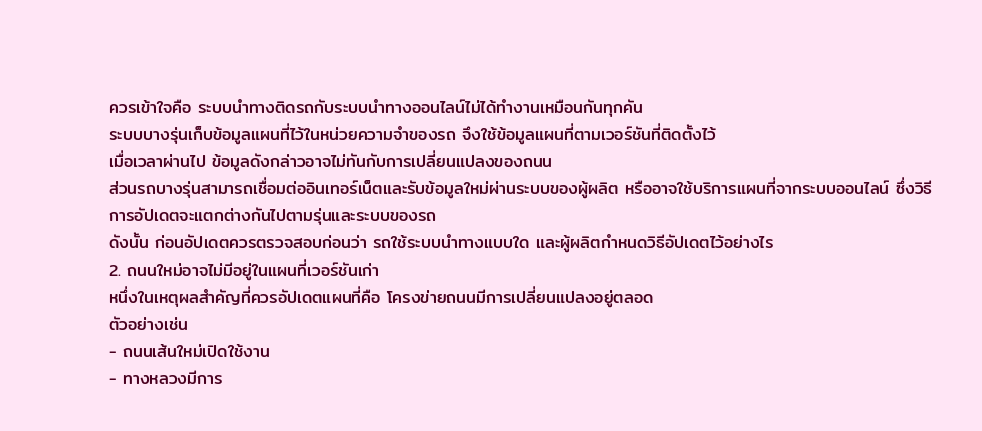ควรเข้าใจคือ ระบบนำทางติดรถกับระบบนำทางออนไลน์ไม่ได้ทำงานเหมือนกันทุกคัน
ระบบบางรุ่นเก็บข้อมูลแผนที่ไว้ในหน่วยความจำของรถ จึงใช้ข้อมูลแผนที่ตามเวอร์ชันที่ติดตั้งไว้
เมื่อเวลาผ่านไป ข้อมูลดังกล่าวอาจไม่ทันกับการเปลี่ยนแปลงของถนน
ส่วนรถบางรุ่นสามารถเชื่อมต่ออินเทอร์เน็ตและรับข้อมูลใหม่ผ่านระบบของผู้ผลิต หรืออาจใช้บริการแผนที่จากระบบออนไลน์ ซึ่งวิธีการอัปเดตจะแตกต่างกันไปตามรุ่นและระบบของรถ
ดังนั้น ก่อนอัปเดตควรตรวจสอบก่อนว่า รถใช้ระบบนำทางแบบใด และผู้ผลิตกำหนดวิธีอัปเดตไว้อย่างไร
2. ถนนใหม่อาจไม่มีอยู่ในแผนที่เวอร์ชันเก่า
หนึ่งในเหตุผลสำคัญที่ควรอัปเดตแผนที่คือ โครงข่ายถนนมีการเปลี่ยนแปลงอยู่ตลอด
ตัวอย่างเช่น
- ถนนเส้นใหม่เปิดใช้งาน
- ทางหลวงมีการ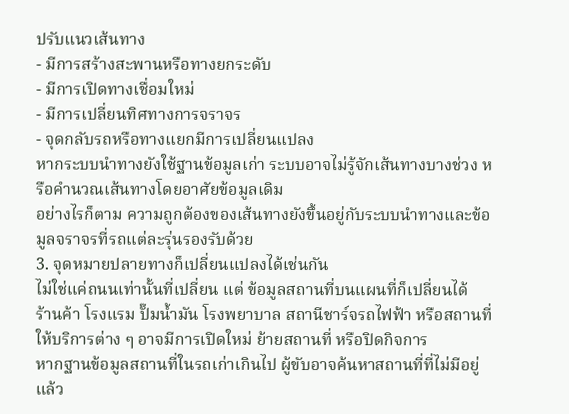ปรับแนวเส้นทาง
- มีการสร้างสะพานหรือทางยกระดับ
- มีการเปิดทางเชื่อมใหม่
- มีการเปลี่ยนทิศทางการจราจร
- จุดกลับรถหรือทางแยกมีการเปลี่ยนแปลง
หากระบบนำทางยังใช้ฐานข้อมูลเก่า ระบบอาจไม่รู้จักเส้นทางบางช่วง หรือคำนวณเส้นทางโดยอาศัยข้อมูลเดิม
อย่างไรก็ตาม ความถูกต้องของเส้นทางยังขึ้นอยู่กับระบบนำทางและข้อมูลจราจรที่รถแต่ละรุ่นรองรับด้วย
3. จุดหมายปลายทางก็เปลี่ยนแปลงได้เช่นกัน
ไม่ใช่แค่ถนนเท่านั้นที่เปลี่ยน แต่ ข้อมูลสถานที่บนแผนที่ก็เปลี่ยนได้
ร้านค้า โรงแรม ปั๊มน้ำมัน โรงพยาบาล สถานีชาร์จรถไฟฟ้า หรือสถานที่ให้บริการต่าง ๆ อาจมีการเปิดใหม่ ย้ายสถานที่ หรือปิดกิจการ
หากฐานข้อมูลสถานที่ในรถเก่าเกินไป ผู้ขับอาจค้นหาสถานที่ที่ไม่มีอยู่แล้ว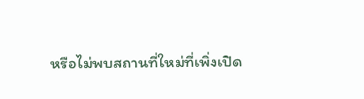หรือไม่พบสถานที่ใหม่ที่เพิ่งเปิด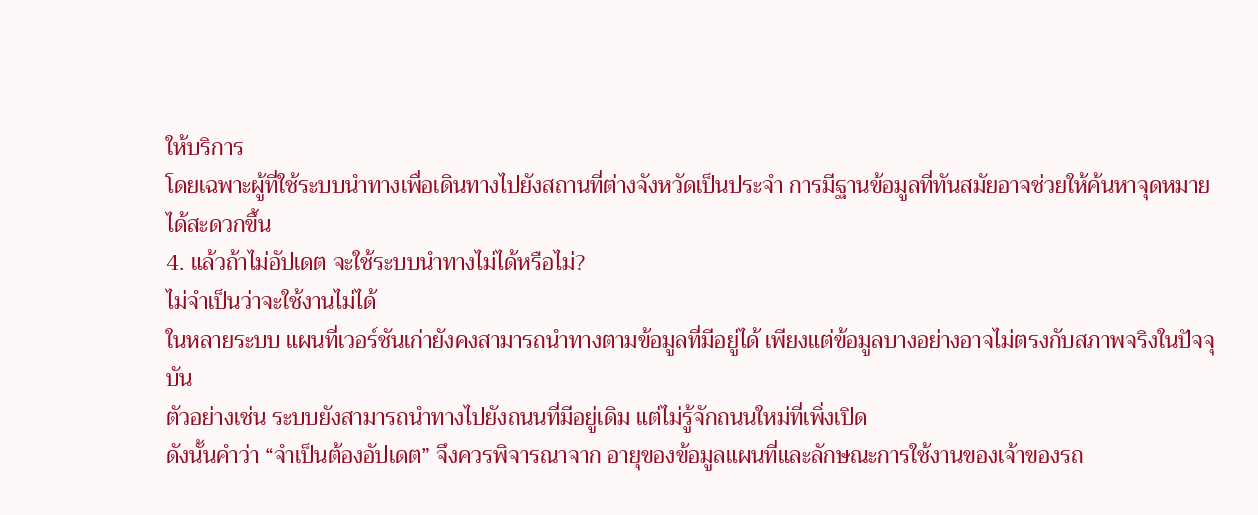ให้บริการ
โดยเฉพาะผู้ที่ใช้ระบบนำทางเพื่อเดินทางไปยังสถานที่ต่างจังหวัดเป็นประจำ การมีฐานข้อมูลที่ทันสมัยอาจช่วยให้ค้นหาจุดหมายได้สะดวกขึ้น
4. แล้วถ้าไม่อัปเดต จะใช้ระบบนำทางไม่ได้หรือไม่?
ไม่จำเป็นว่าจะใช้งานไม่ได้
ในหลายระบบ แผนที่เวอร์ชันเก่ายังคงสามารถนำทางตามข้อมูลที่มีอยู่ได้ เพียงแต่ข้อมูลบางอย่างอาจไม่ตรงกับสภาพจริงในปัจจุบัน
ตัวอย่างเช่น ระบบยังสามารถนำทางไปยังถนนที่มีอยู่เดิม แต่ไม่รู้จักถนนใหม่ที่เพิ่งเปิด
ดังนั้นคำว่า “จำเป็นต้องอัปเดต” จึงควรพิจารณาจาก อายุของข้อมูลแผนที่และลักษณะการใช้งานของเจ้าของรถ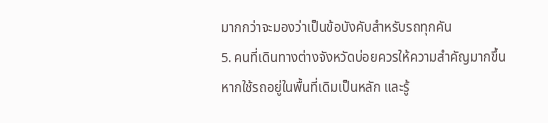มากกว่าจะมองว่าเป็นข้อบังคับสำหรับรถทุกคัน
5. คนที่เดินทางต่างจังหวัดบ่อยควรให้ความสำคัญมากขึ้น
หากใช้รถอยู่ในพื้นที่เดิมเป็นหลัก และรู้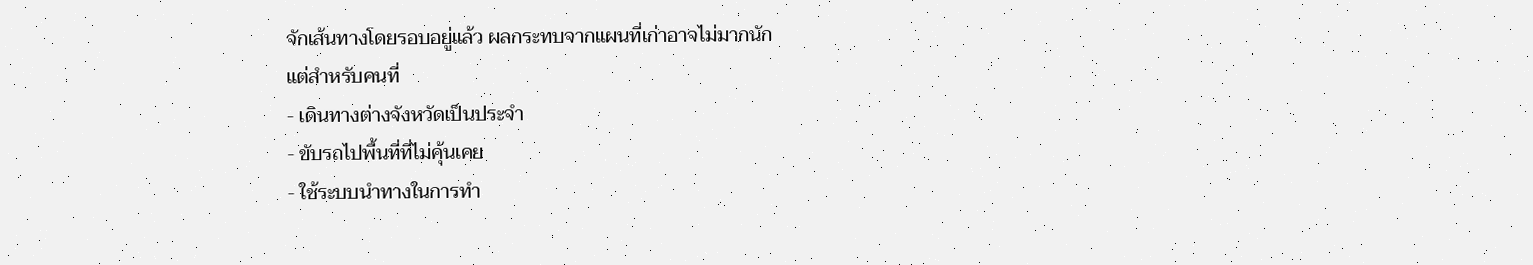จักเส้นทางโดยรอบอยู่แล้ว ผลกระทบจากแผนที่เก่าอาจไม่มากนัก
แต่สำหรับคนที่
- เดินทางต่างจังหวัดเป็นประจำ
- ขับรถไปพื้นที่ที่ไม่คุ้นเคย
- ใช้ระบบนำทางในการทำ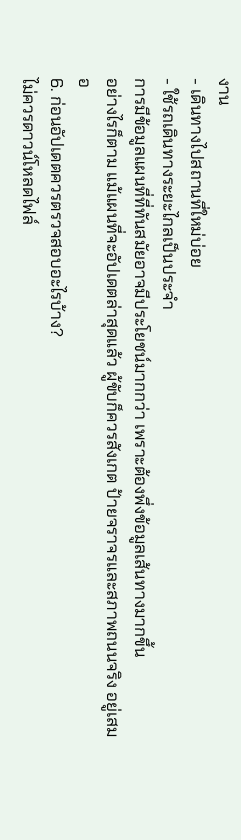งาน
- เดินทางไปสถานที่ใหม่บ่อย
- ใช้รถเดินทางระยะไกลเป็นประจำ
การมีข้อมูลแผนที่ที่ทันสมัยอาจมีประโยชน์มากกว่า เพราะต้องพึ่งข้อมูลเส้นทางมากขึ้น
อย่างไรก็ตาม แม้แผนที่จะอัปเดตล่าสุดแล้ว ผู้ขับก็ควรสังเกต ป้ายจราจรและสภาพถนนจริง อยู่เสมอ
6. ก่อนอัปเดตควรตรวจสอบอะไรบ้าง?
ไม่ควรดาวน์โหลดไฟล์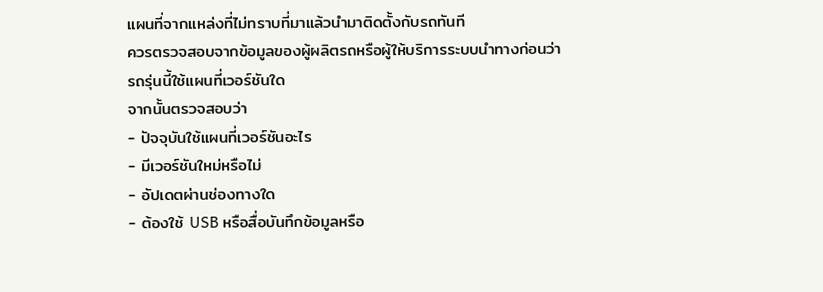แผนที่จากแหล่งที่ไม่ทราบที่มาแล้วนำมาติดตั้งกับรถทันที
ควรตรวจสอบจากข้อมูลของผู้ผลิตรถหรือผู้ให้บริการระบบนำทางก่อนว่า
รถรุ่นนี้ใช้แผนที่เวอร์ชันใด
จากนั้นตรวจสอบว่า
- ปัจจุบันใช้แผนที่เวอร์ชันอะไร
- มีเวอร์ชันใหม่หรือไม่
- อัปเดตผ่านช่องทางใด
- ต้องใช้ USB หรือสื่อบันทึกข้อมูลหรือ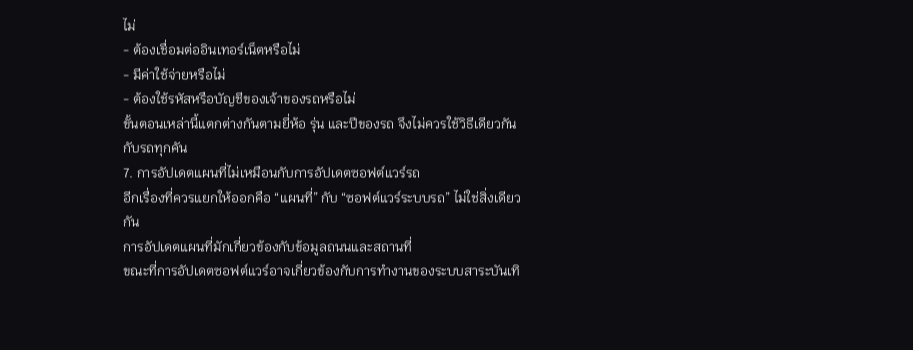ไม่
- ต้องเชื่อมต่ออินเทอร์เน็ตหรือไม่
- มีค่าใช้จ่ายหรือไม่
- ต้องใช้รหัสหรือบัญชีของเจ้าของรถหรือไม่
ขั้นตอนเหล่านี้แตกต่างกันตามยี่ห้อ รุ่น และปีของรถ จึงไม่ควรใช้วิธีเดียวกันกับรถทุกคัน
7. การอัปเดตแผนที่ไม่เหมือนกับการอัปเดตซอฟต์แวร์รถ
อีกเรื่องที่ควรแยกให้ออกคือ “แผนที่” กับ “ซอฟต์แวร์ระบบรถ” ไม่ใช่สิ่งเดียวกัน
การอัปเดตแผนที่มักเกี่ยวข้องกับข้อมูลถนนและสถานที่
ขณะที่การอัปเดตซอฟต์แวร์อาจเกี่ยวข้องกับการทำงานของระบบสาระบันเทิ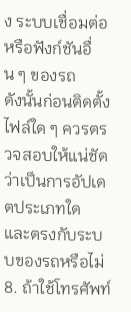ง ระบบเชื่อมต่อ หรือฟังก์ชันอื่น ๆ ของรถ
ดังนั้นก่อนติดตั้งไฟล์ใด ๆ ควรตรวจสอบให้แน่ชัดว่าเป็นการอัปเดตประเภทใด และตรงกับระบบของรถหรือไม่
8. ถ้าใช้โทรศัพท์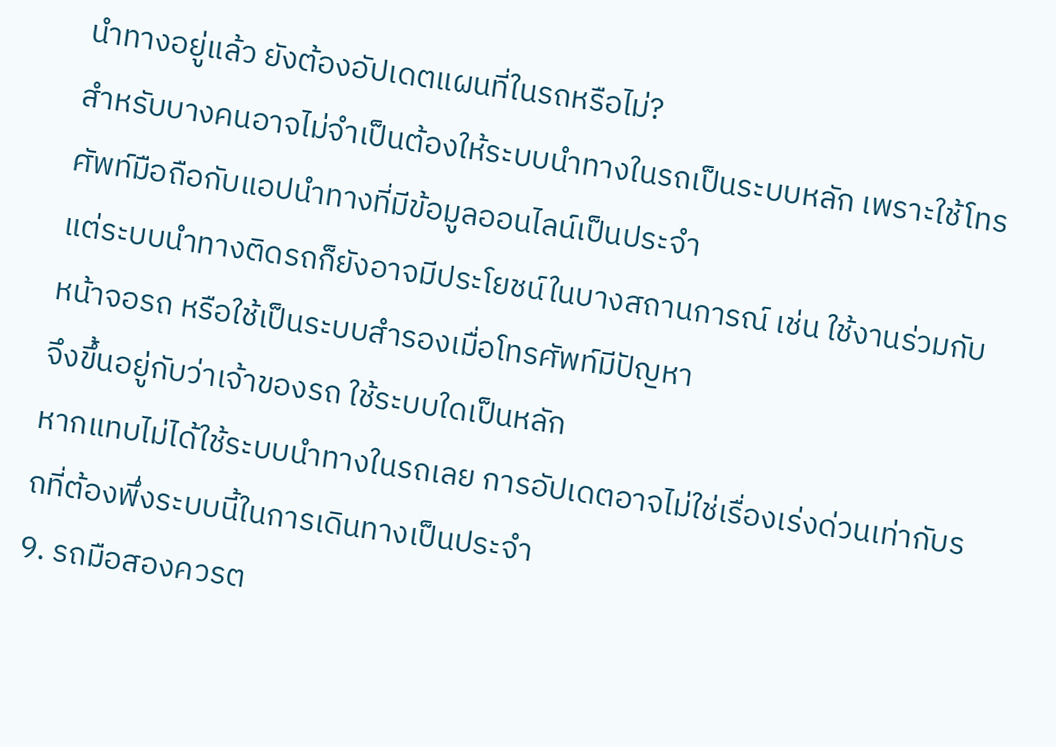นำทางอยู่แล้ว ยังต้องอัปเดตแผนที่ในรถหรือไม่?
สำหรับบางคนอาจไม่จำเป็นต้องให้ระบบนำทางในรถเป็นระบบหลัก เพราะใช้โทรศัพท์มือถือกับแอปนำทางที่มีข้อมูลออนไลน์เป็นประจำ
แต่ระบบนำทางติดรถก็ยังอาจมีประโยชน์ในบางสถานการณ์ เช่น ใช้งานร่วมกับหน้าจอรถ หรือใช้เป็นระบบสำรองเมื่อโทรศัพท์มีปัญหา
จึงขึ้นอยู่กับว่าเจ้าของรถ ใช้ระบบใดเป็นหลัก
หากแทบไม่ได้ใช้ระบบนำทางในรถเลย การอัปเดตอาจไม่ใช่เรื่องเร่งด่วนเท่ากับรถที่ต้องพึ่งระบบนี้ในการเดินทางเป็นประจำ
9. รถมือสองควรต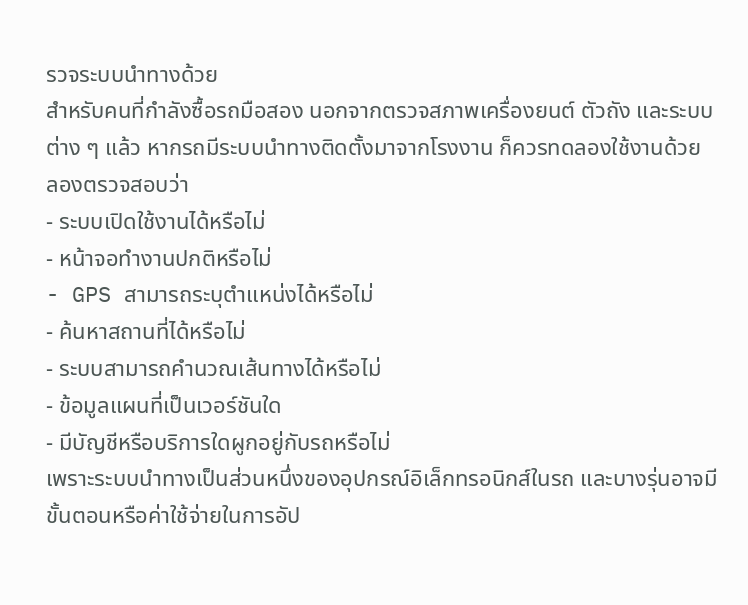รวจระบบนำทางด้วย
สำหรับคนที่กำลังซื้อรถมือสอง นอกจากตรวจสภาพเครื่องยนต์ ตัวถัง และระบบต่าง ๆ แล้ว หากรถมีระบบนำทางติดตั้งมาจากโรงงาน ก็ควรทดลองใช้งานด้วย
ลองตรวจสอบว่า
- ระบบเปิดใช้งานได้หรือไม่
- หน้าจอทำงานปกติหรือไม่
- GPS สามารถระบุตำแหน่งได้หรือไม่
- ค้นหาสถานที่ได้หรือไม่
- ระบบสามารถคำนวณเส้นทางได้หรือไม่
- ข้อมูลแผนที่เป็นเวอร์ชันใด
- มีบัญชีหรือบริการใดผูกอยู่กับรถหรือไม่
เพราะระบบนำทางเป็นส่วนหนึ่งของอุปกรณ์อิเล็กทรอนิกส์ในรถ และบางรุ่นอาจมีขั้นตอนหรือค่าใช้จ่ายในการอัป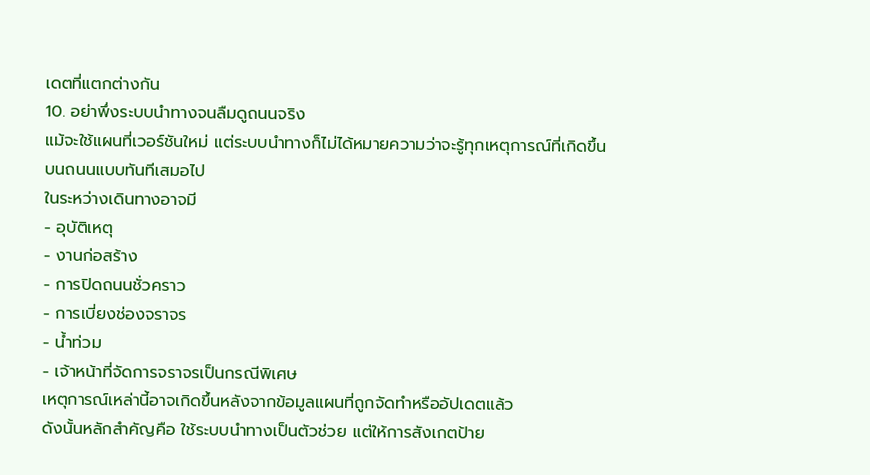เดตที่แตกต่างกัน
10. อย่าพึ่งระบบนำทางจนลืมดูถนนจริง
แม้จะใช้แผนที่เวอร์ชันใหม่ แต่ระบบนำทางก็ไม่ได้หมายความว่าจะรู้ทุกเหตุการณ์ที่เกิดขึ้นบนถนนแบบทันทีเสมอไป
ในระหว่างเดินทางอาจมี
- อุบัติเหตุ
- งานก่อสร้าง
- การปิดถนนชั่วคราว
- การเบี่ยงช่องจราจร
- น้ำท่วม
- เจ้าหน้าที่จัดการจราจรเป็นกรณีพิเศษ
เหตุการณ์เหล่านี้อาจเกิดขึ้นหลังจากข้อมูลแผนที่ถูกจัดทำหรืออัปเดตแล้ว
ดังนั้นหลักสำคัญคือ ใช้ระบบนำทางเป็นตัวช่วย แต่ให้การสังเกตป้าย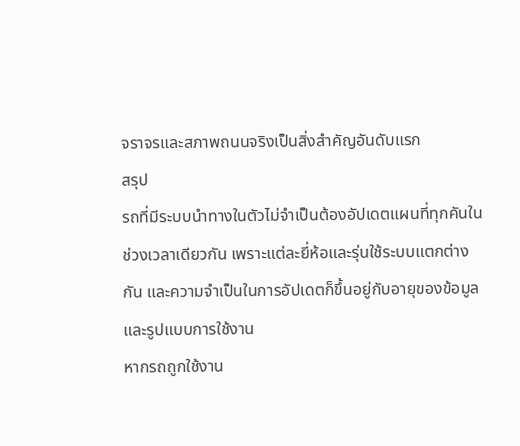จราจรและสภาพถนนจริงเป็นสิ่งสำคัญอันดับแรก
สรุป
รถที่มีระบบนำทางในตัวไม่จำเป็นต้องอัปเดตแผนที่ทุกคันในช่วงเวลาเดียวกัน เพราะแต่ละยี่ห้อและรุ่นใช้ระบบแตกต่างกัน และความจำเป็นในการอัปเดตก็ขึ้นอยู่กับอายุของข้อมูลและรูปแบบการใช้งาน
หากรถถูกใช้งาน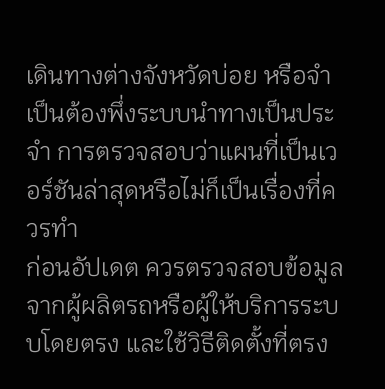เดินทางต่างจังหวัดบ่อย หรือจำเป็นต้องพึ่งระบบนำทางเป็นประจำ การตรวจสอบว่าแผนที่เป็นเวอร์ชันล่าสุดหรือไม่ก็เป็นเรื่องที่ควรทำ
ก่อนอัปเดต ควรตรวจสอบข้อมูลจากผู้ผลิตรถหรือผู้ให้บริการระบบโดยตรง และใช้วิธีติดตั้งที่ตรง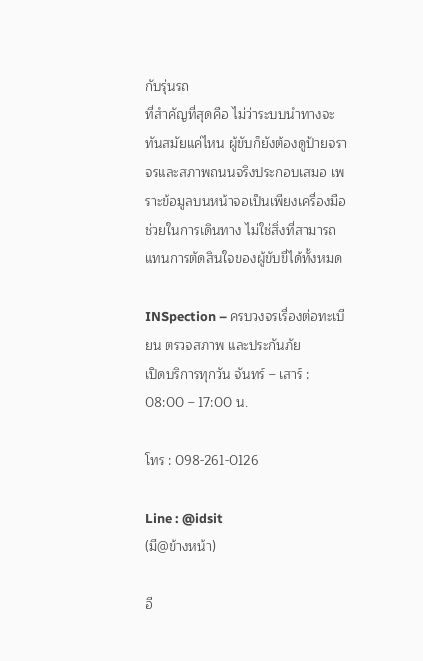กับรุ่นรถ
ที่สำคัญที่สุดคือ ไม่ว่าระบบนำทางจะทันสมัยแค่ไหน ผู้ขับก็ยังต้องดูป้ายจราจรและสภาพถนนจริงประกอบเสมอ เพราะข้อมูลบนหน้าจอเป็นเพียงเครื่องมือช่วยในการเดินทาง ไม่ใช่สิ่งที่สามารถแทนการตัดสินใจของผู้ขับขี่ได้ทั้งหมด

INSpection – ครบวงจรเรื่องต่อทะเบียน ตรวจสภาพ และประกันภัย
เปิดบริการทุกวัน จันทร์ – เสาร์ : 08:00 – 17:00 น.

โทร : 098-261-0126

Line : @idsit
(มี@ข้างหน้า)

อี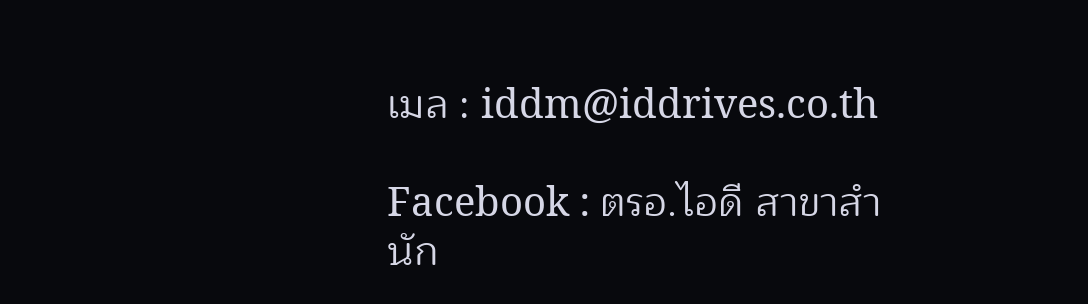เมล : iddm@iddrives.co.th

Facebook : ตรอ.ไอดี สาขาสำนัก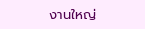งานใหญ่